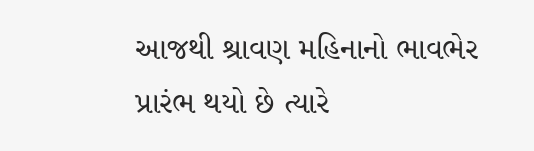આજથી શ્રાવણ મહિનાનો ભાવભેર પ્રારંભ થયો છે ત્યારે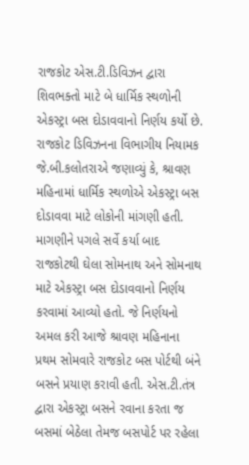રાજકોટ એસ.ટી.ડિવિઝન દ્વારા શિવભક્તો માટે બે ધાર્મિક સ્થળોની એકસ્ટ્રા બસ દોડાવવાનો નિર્ણય કર્યો છે. રાજકોટ ડિવિઝનના વિભાગીય નિયામક જે.બી.કલોતરાએ જણાવ્યું કે, શ્રાવણ મહિનામાં ધાર્મિક સ્થળોએ એકસ્ટ્રા બસ દોડાવવા માટે લોકોની માંગણી હતી. માગણીને પગલે સર્વે કર્યા બાદ રાજકોટથી ઘેલા સોમનાથ અને સોમનાથ માટે એકસ્ટ્રા બસ દોડાવવાનો નિર્ણય કરવામાં આવ્યો હતો. જે નિર્ણયનો અમલ કરી આજે શ્રાવણ મહિનાના પ્રથમ સોમવારે રાજકોટ બસ પોર્ટથી બંને બસને પ્રયાણ કરાવી હતી. એસ.ટી.તંત્ર દ્વારા એકસ્ટ્રા બસને રવાના કરતા જ બસમાં બેઠેલા તેમજ બસપોર્ટ પર રહેલા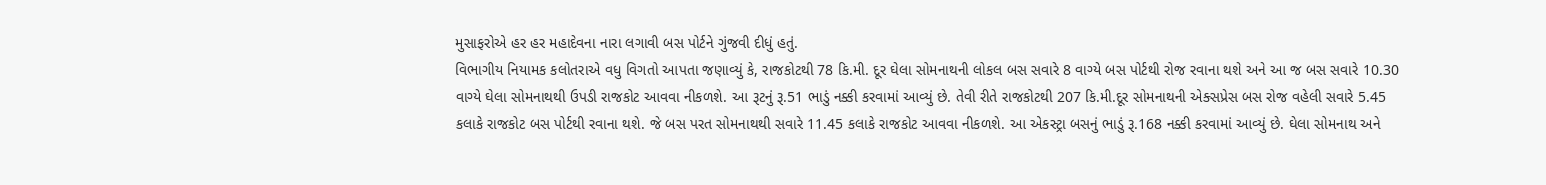મુસાફરોએ હર હર મહાદેવના નારા લગાવી બસ પોર્ટને ગુંજવી દીધું હતું.
વિભાગીય નિયામક કલોતરાએ વધુ વિગતો આપતા જણાવ્યું કે, રાજકોટથી 78 કિ.મી. દૂર ઘેલા સોમનાથની લોકલ બસ સવારે 8 વાગ્યે બસ પોર્ટથી રોજ રવાના થશે અને આ જ બસ સવારે 10.30 વાગ્યે ઘેલા સોમનાથથી ઉપડી રાજકોટ આવવા નીકળશે. આ રૂટનું રૂ.51 ભાડું નક્કી કરવામાં આવ્યું છે. તેવી રીતે રાજકોટથી 207 કિ.મી.દૂર સોમનાથની એક્સપ્રેસ બસ રોજ વહેલી સવારે 5.45 કલાકે રાજકોટ બસ પોર્ટથી રવાના થશે. જે બસ પરત સોમનાથથી સવારે 11.45 કલાકે રાજકોટ આવવા નીકળશે. આ એકસ્ટ્રા બસનું ભાડું રૂ.168 નક્કી કરવામાં આવ્યું છે. ઘેલા સોમનાથ અને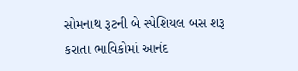સોમનાથ રૂટની બે સ્પેશિયલ બસ શરૂ કરાતા ભાવિકોમાં આનંદ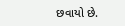છવાયો છે.